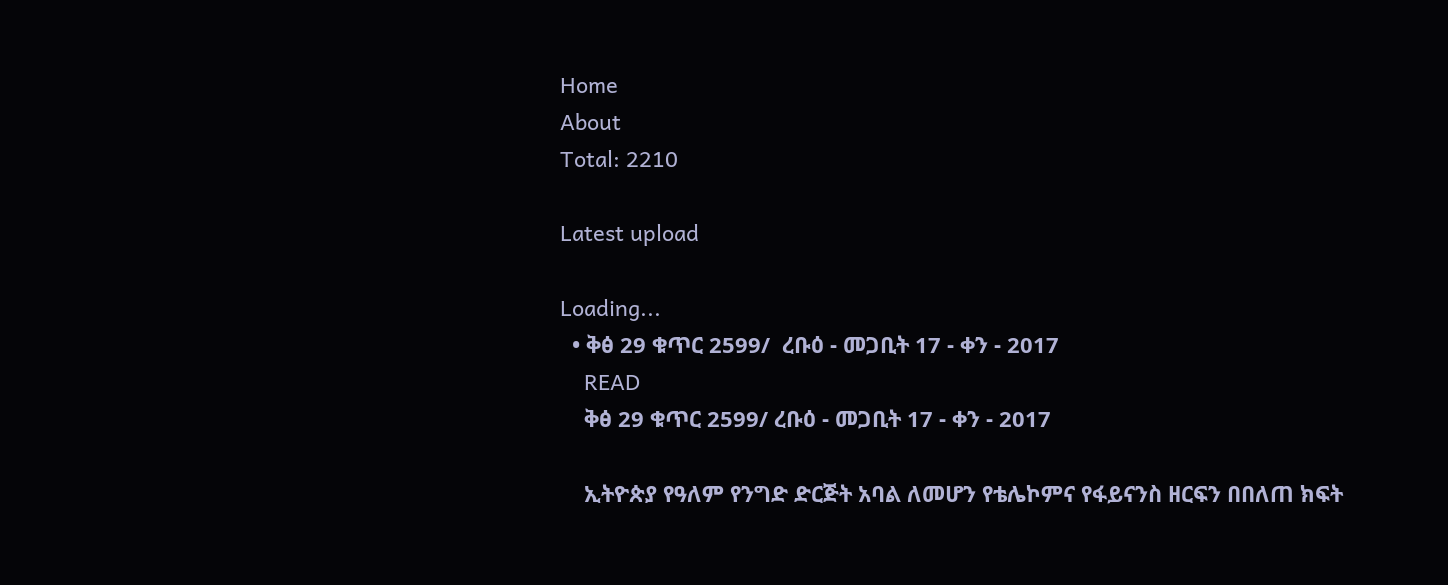Home
About
Total: 2210

Latest upload

Loading...
  • ቅፅ 29 ቁጥር 2599/  ረቡዕ - መጋቢት 17 - ቀን - 2017
    READ
    ቅፅ 29 ቁጥር 2599/ ረቡዕ - መጋቢት 17 - ቀን - 2017

    ኢትዮጵያ የዓለም የንግድ ድርጅት አባል ለመሆን የቴሌኮምና የፋይናንስ ዘርፍን በበለጠ ክፍት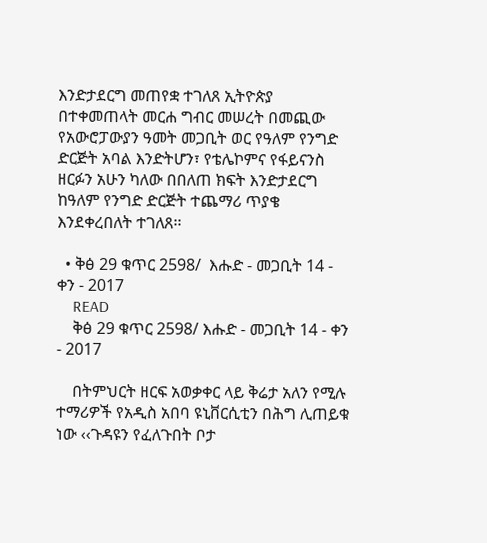እንድታደርግ መጠየቋ ተገለጸ ኢትዮጵያ በተቀመጠላት መርሐ ግብር መሠረት በመጪው የአውሮፓውያን ዓመት መጋቢት ወር የዓለም የንግድ ድርጅት አባል እንድትሆን፣ የቴሌኮምና የፋይናንስ ዘርፉን አሁን ካለው በበለጠ ክፍት እንድታደርግ ከዓለም የንግድ ድርጅት ተጨማሪ ጥያቄ እንደቀረበለት ተገለጸ፡፡

  • ቅፅ 29 ቁጥር 2598/  እሑድ - መጋቢት 14 - ቀን - 2017
    READ
    ቅፅ 29 ቁጥር 2598/ እሑድ - መጋቢት 14 - ቀን - 2017

    በትምህርት ዘርፍ አወቃቀር ላይ ቅሬታ አለን የሚሉ ተማሪዎች የአዲስ አበባ ዩኒቨርሲቲን በሕግ ሊጠይቁ ነው ‹‹ጉዳዩን የፈለጉበት ቦታ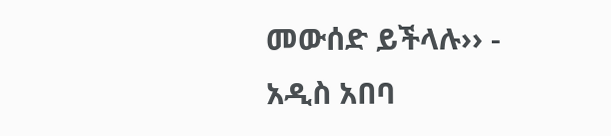መውሰድ ይችላሉ›› - አዲስ አበባ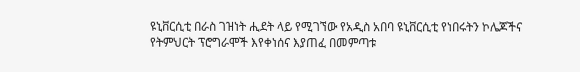ዩኒቨርሲቲ በራስ ገዝነት ሒደት ላይ የሚገኘው የአዲስ አበባ ዩኒቨርሲቲ የነበሩትን ኮሌጆችና የትምህርት ፕሮግራሞች እየቀነሰና እያጠፈ በመምጣቱ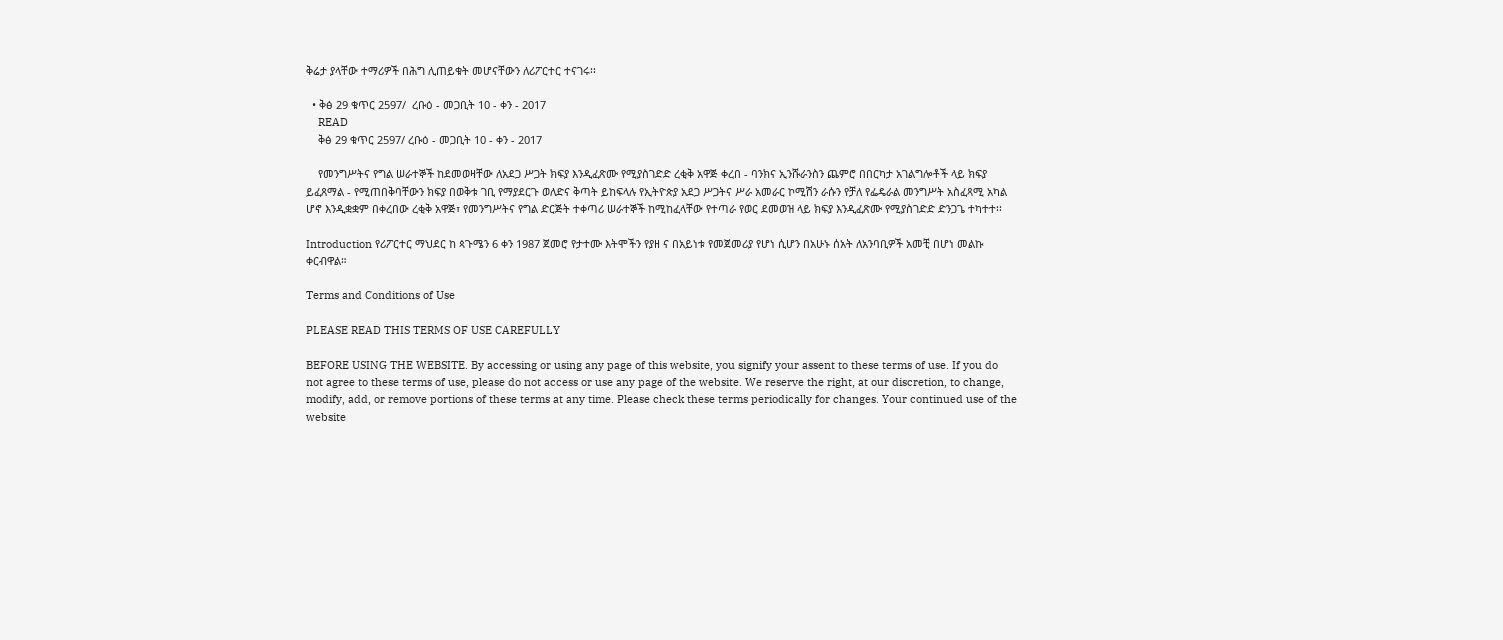ቅሬታ ያላቸው ተማሪዎች በሕግ ሊጠይቁት መሆናቸውን ለሪፖርተር ተናገሩ፡፡

  • ቅፅ 29 ቁጥር 2597/  ረቡዕ - መጋቢት 10 - ቀን - 2017
    READ
    ቅፅ 29 ቁጥር 2597/ ረቡዕ - መጋቢት 10 - ቀን - 2017

    የመንግሥትና የግል ሠራተኞች ከደመወዛቸው ለአደጋ ሥጋት ክፍያ እንዲፈጽሙ የሚያስገድድ ረቂቅ አዋጅ ቀረበ - ባንክና ኢንሹራንስን ጨምሮ በበርካታ አገልግሎቶች ላይ ክፍያ ይፈጸማል - የሚጠበቅባቸውን ክፍያ በወቅቱ ገቢ የማያደርጉ ወለድና ቅጣት ይከፍላሉ የኢትዮጵያ አደጋ ሥጋትና ሥራ አመራር ኮሚሽን ራሱን የቻለ የፌዴራል መንግሥት አስፈጻሚ አካል ሆኖ እንዲቋቋም በቀረበው ረቂቅ አዋጅ፣ የመንግሥትና የግል ድርጅት ተቀጣሪ ሠራተኞች ከሚከፈላቸው የተጣራ የወር ደመወዝ ላይ ክፍያ እንዲፈጽሙ የሚያስገድድ ድንጋጌ ተካተተ፡፡

Introduction የሪፖርተር ማህደር ከ ጳጉሜን 6 ቀን 1987 ጀመሮ የታተሙ እትሞችን የያዘ ና በአይነቱ የመጀመሪያ የሆነ ሲሆን በአሁኑ ሰአት ለአንባቢዎች አመቺ በሆነ መልኩ ቀርብዋል።

Terms and Conditions of Use

PLEASE READ THIS TERMS OF USE CAREFULLY

BEFORE USING THE WEBSITE. By accessing or using any page of this website, you signify your assent to these terms of use. If you do not agree to these terms of use, please do not access or use any page of the website. We reserve the right, at our discretion, to change, modify, add, or remove portions of these terms at any time. Please check these terms periodically for changes. Your continued use of the website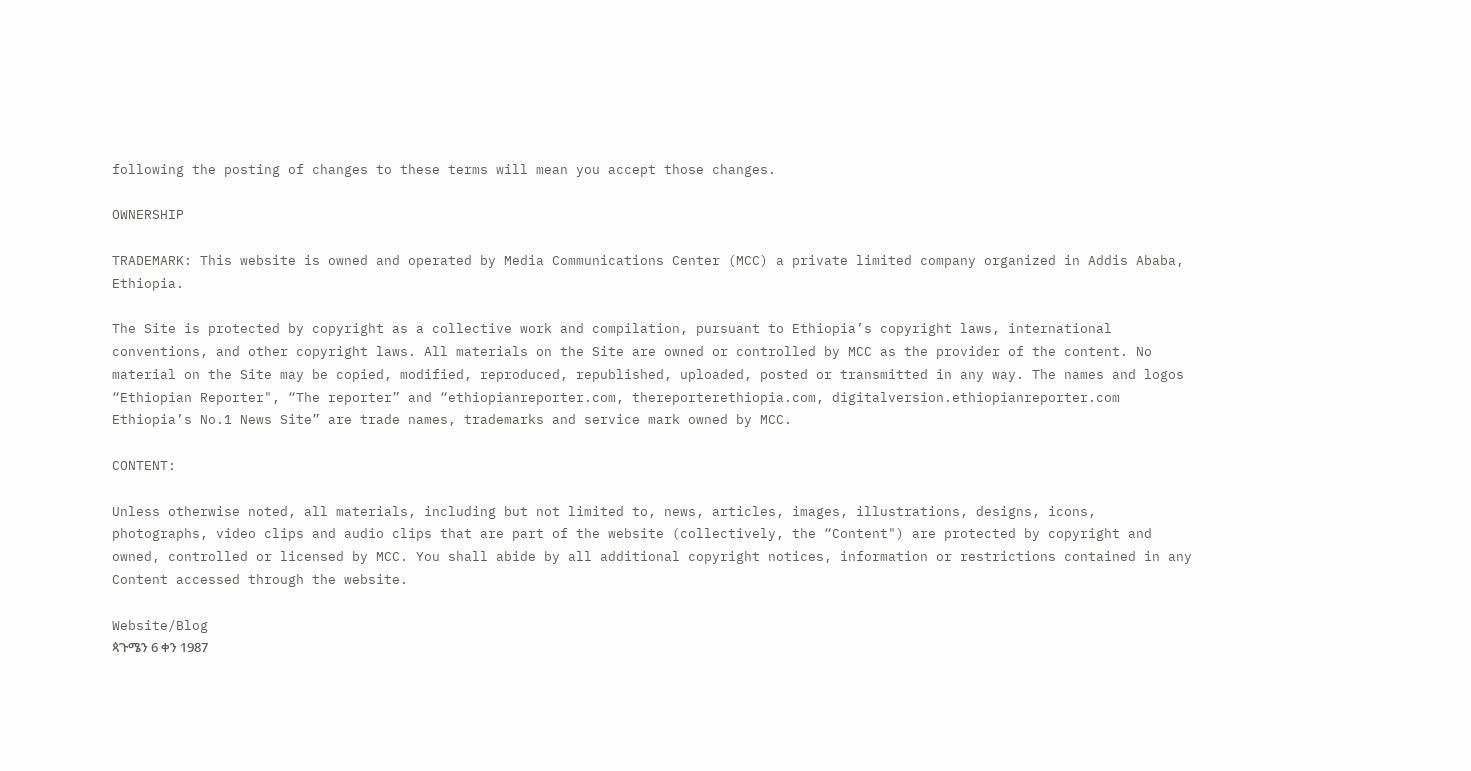following the posting of changes to these terms will mean you accept those changes.

OWNERSHIP

TRADEMARK: This website is owned and operated by Media Communications Center (MCC) a private limited company organized in Addis Ababa, Ethiopia.

The Site is protected by copyright as a collective work and compilation, pursuant to Ethiopia’s copyright laws, international conventions, and other copyright laws. All materials on the Site are owned or controlled by MCC as the provider of the content. No material on the Site may be copied, modified, reproduced, republished, uploaded, posted or transmitted in any way. The names and logos “Ethiopian Reporter", “The reporter” and “ethiopianreporter.com, thereporterethiopia.com, digitalversion.ethiopianreporter.com Ethiopia’s No.1 News Site” are trade names, trademarks and service mark owned by MCC.

CONTENT:

Unless otherwise noted, all materials, including but not limited to, news, articles, images, illustrations, designs, icons, photographs, video clips and audio clips that are part of the website (collectively, the “Content") are protected by copyright and owned, controlled or licensed by MCC. You shall abide by all additional copyright notices, information or restrictions contained in any Content accessed through the website.

Website/Blog
ጳጉሜን 6 ቀን 1987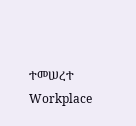ተመሠረተ
Workplace